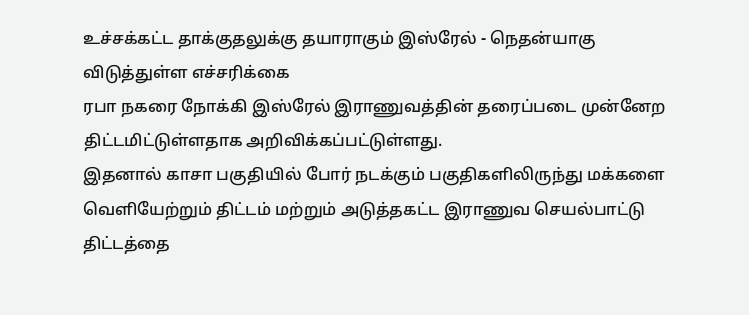உச்சக்கட்ட தாக்குதலுக்கு தயாராகும் இஸ்ரேல் - நெதன்யாகு விடுத்துள்ள எச்சரிக்கை
ரபா நகரை நோக்கி இஸ்ரேல் இராணுவத்தின் தரைப்படை முன்னேற திட்டமிட்டுள்ளதாக அறிவிக்கப்பட்டுள்ளது.
இதனால் காசா பகுதியில் போர் நடக்கும் பகுதிகளிலிருந்து மக்களை வெளியேற்றும் திட்டம் மற்றும் அடுத்தகட்ட இராணுவ செயல்பாட்டு திட்டத்தை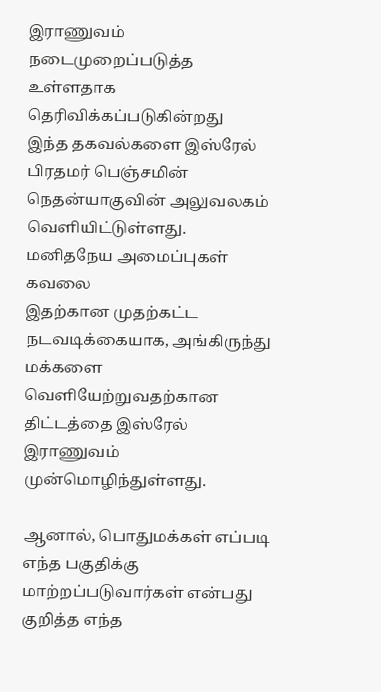இராணுவம் நடைமுறைப்படுத்த உள்ளதாக தெரிவிக்கப்படுகின்றது
இந்த தகவல்களை இஸ்ரேல் பிரதமர் பெஞ்சமின் நெதன்யாகுவின் அலுவலகம் வெளியிட்டுள்ளது.
மனிதநேய அமைப்புகள் கவலை
இதற்கான முதற்கட்ட நடவடிக்கையாக, அங்கிருந்து மக்களை வெளியேற்றுவதற்கான திட்டத்தை இஸ்ரேல் இராணுவம் முன்மொழிந்துள்ளது.

ஆனால், பொதுமக்கள் எப்படி எந்த பகுதிக்கு மாற்றப்படுவார்கள் என்பது குறித்த எந்த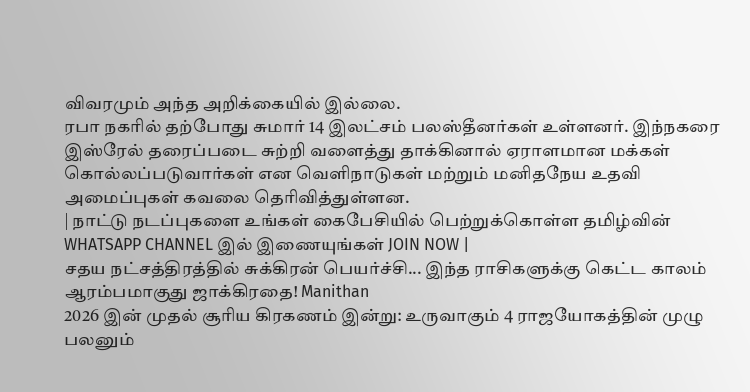விவரமும் அந்த அறிக்கையில் இல்லை.
ரபா நகரில் தற்போது சுமார் 14 இலட்சம் பலஸ்தீனர்கள் உள்ளனர். இந்நகரை இஸ்ரேல் தரைப்படை சுற்றி வளைத்து தாக்கினால் ஏராளமான மக்கள் கொல்லப்படுவார்கள் என வெளிநாடுகள் மற்றும் மனிதநேய உதவி அமைப்புகள் கவலை தெரிவித்துள்ளன.
| நாட்டு நடப்புகளை உங்கள் கைபேசியில் பெற்றுக்கொள்ள தமிழ்வின் WHATSAPP CHANNEL இல் இணையுங்கள் JOIN NOW |
சதய நட்சத்திரத்தில் சுக்கிரன் பெயர்ச்சி... இந்த ராசிகளுக்கு கெட்ட காலம் ஆரம்பமாகுது ஜாக்கிரதை! Manithan
2026 இன் முதல் சூரிய கிரகணம் இன்று: உருவாகும் 4 ராஜயோகத்தின் முழு பலனும்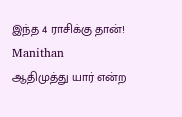இந்த 4 ராசிக்கு தான்! Manithan
ஆதிமுத்து யார் என்ற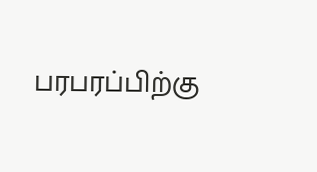பரபரப்பிற்கு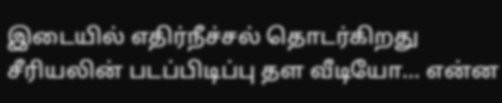இடையில் எதிர்நீச்சல் தொடர்கிறது சீரியலின் படப்பிடிப்பு தள வீடியோ... என்ன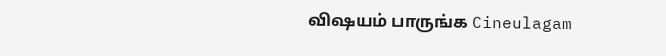விஷயம் பாருங்க Cineulagam